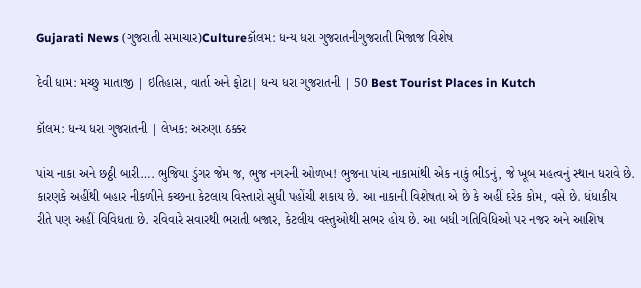Gujarati News (ગુજરાતી સમાચાર)Cultureકૉલમ: ધન્ય ધરા ગુજરાતનીગુજરાતી મિજાજ વિશેષ

દેવી ધામ: મચ્છુ માતાજી | ઇતિહાસ, વાર્તા અને ફોટા| ધન્ય ધરા ગુજરાતની | 50 Best Tourist Places in Kutch

કૉલમ: ધન્ય ધરા ગુજરાતની | લેખક: અરુણા ઠક્કર

પાંચ નાકા અને છઠ્ઠી બારી…. ભુજિયા ડુંગર જેમ જ, ભુજ નગરની ઓળખ! ભુજના પાંચ નાકામાંથી એક નાકું ભીડનું, જે ખૂબ મહત્વનું સ્થાન ધરાવે છે. કારણકે અહીંથી બહાર નીકળીને કચ્છના કેટલાય વિસ્તારો સુધી પહોંચી શકાય છે. આ નાકાની વિશેષતા એ છે કે અહીં દરેક કોમ, વસે છે. ધંધાકીય રીતે પણ અહીં વિવિધતા છે. રવિવારે સવારથી ભરાતી બજાર, કેટલીય વસ્તુઓથી સભર હોય છે. આ બધી ગતિવિધિઓ પર નજર અને આશિષ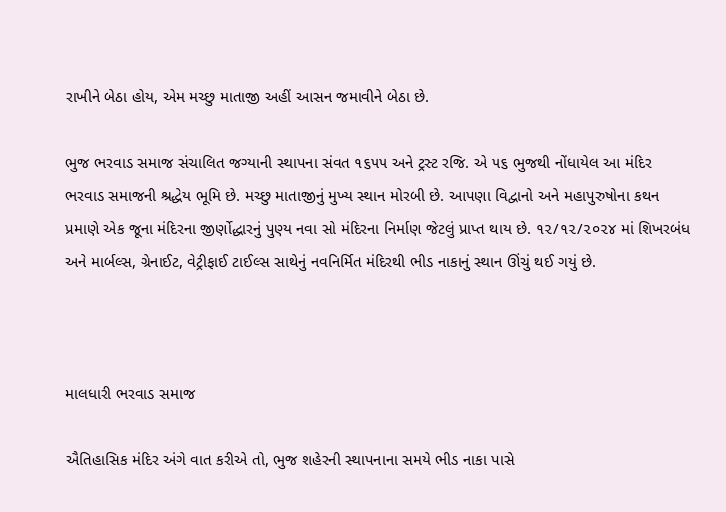રાખીને બેઠા હોય, એમ મચ્છુ માતાજી અહીં આસન જમાવીને બેઠા છે.

ભુજ ભરવાડ સમાજ સંચાલિત જગ્યાની સ્થાપના સંવત ૧૬૫૫ અને ટ્રસ્ટ રજિ. એ ૫૬ ભુજથી નોંધાયેલ આ મંદિર ભરવાડ સમાજની શ્રદ્ધેય ભૂમિ છે. મચ્છુ માતાજીનું મુખ્ય સ્થાન મોરબી છે. આપણા વિદ્વાનો અને મહાપુરુષોના કથન પ્રમાણે એક જૂના મંદિરના જીર્ણોદ્ધારનું પુણ્ય નવા સો મંદિરના નિર્માણ જેટલું પ્રાપ્ત થાય છે. ૧૨/૧૨/૨૦૨૪ માં શિખરબંધ અને માર્બલ્સ, ગ્રેનાઈટ, વેટ્રીફાઈ ટાઈલ્સ સાથેનું નવનિર્મિત મંદિરથી ભીડ નાકાનું સ્થાન ઊંચું થઈ ગયું છે.



માલધારી ભરવાડ સમાજ

ઐતિહાસિક મંદિર અંગે વાત કરીએ તો, ભુજ શહેરની સ્થાપનાના સમયે ભીડ નાકા પાસે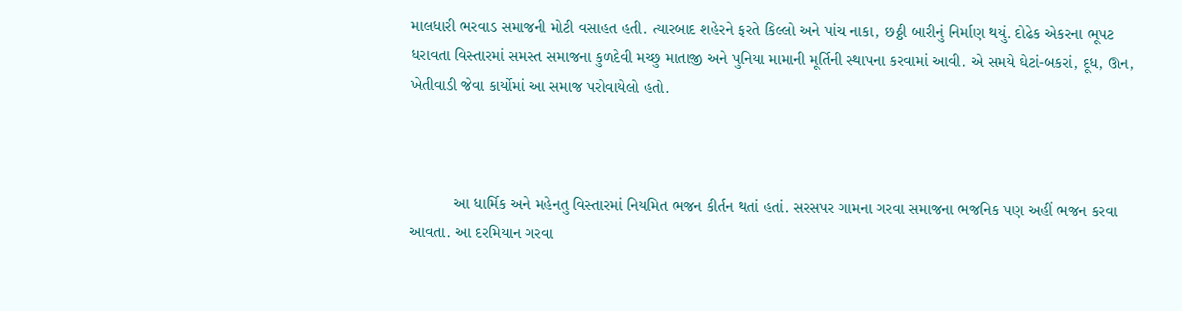માલધારી ભરવાડ સમાજની મોટી વસાહત હતી. ત્યારબાદ શહેરને ફરતે કિલ્લો અને પાંચ નાકા, છઠ્ઠી બારીનું નિર્માણ થયું. દોઢેક એકરના ભૂપટ ધરાવતા વિસ્તારમાં સમસ્ત સમાજના કુળદેવી મચ્છુ માતાજી અને પુનિયા મામાની મૂર્તિની સ્થાપના કરવામાં આવી. એ સમયે ઘેટાં-બકરાં, દૂધ, ઊન, ખેતીવાડી જેવા કાર્યોમાં આ સમાજ પરોવાયેલો હતો.



          આ ધાર્મિક અને મહેનતુ વિસ્તારમાં નિયમિત ભજન કીર્તન થતાં હતાં. સરસપર ગામના ગરવા સમાજના ભજનિક પણ અહીં ભજન કરવા આવતા‌. આ દરમિયાન ગરવા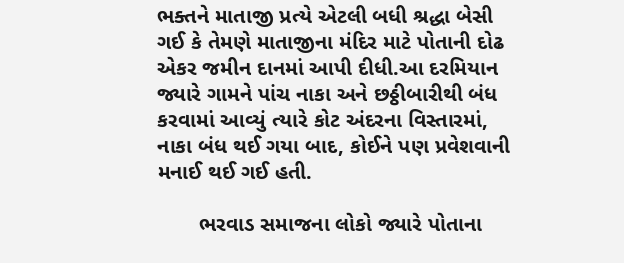ભક્તને માતાજી પ્રત્યે એટલી બધી શ્રદ્ધા બેસી ગઈ કે તેમણે માતાજીના મંદિર માટે પોતાની દોઢ એકર જમીન દાનમાં આપી દીધી.આ દરમિયાન જ્યારે ગામને પાંચ નાકા અને છઠ્ઠીબારીથી બંધ કરવામાં આવ્યું ત્યારે કોટ અંદરના વિસ્તારમાં, નાકા બંધ થઈ ગયા બાદ, કોઈને પણ પ્રવેશવાની મનાઈ થઈ ગઈ હતી.

       ભરવાડ સમાજના લોકો જ્યારે પોતાના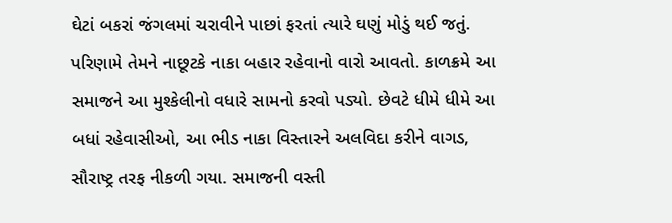ઘેટાં બકરાં જંગલમાં ચરાવીને પાછાં ફરતાં ત્યારે ઘણું મોડું થઈ જતું. પરિણામે તેમને નાછૂટકે નાકા બહાર રહેવાનો વારો આવતો. કાળક્રમે આ સમાજને આ મુશ્કેલીનો વધારે સામનો કરવો પડ્યો. છેવટે ધીમે ધીમે આ બધાં રહેવાસીઓ, આ ભીડ નાકા વિસ્તારને અલવિદા કરીને વાગડ, સૌરાષ્ટ્ર તરફ નીકળી ગયા. સમાજની વસ્તી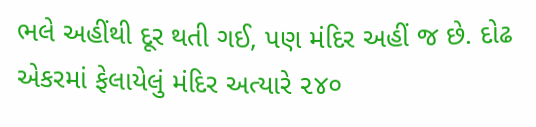ભલે અહીંથી દૂર થતી ગઈ, પણ મંદિર અહીં જ છે. દોઢ એકરમાં ફેલાયેલું મંદિર અત્યારે ૨૪૦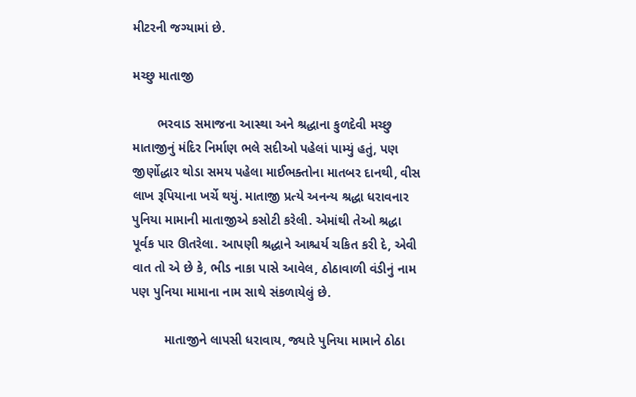મીટરની જગ્યામાં છે.

મચ્છુ માતાજી

       ભરવાડ સમાજના આસ્થા અને શ્રદ્ધાના કુળદેવી મચ્છુ માતાજીનું મંદિર નિર્માણ ભલે સદીઓ પહેલાં પામ્યું હતું, પણ જીર્ણોદ્ધાર થોડા સમય પહેલા માઈભક્તોના માતબર દાનથી, વીસ લાખ રૂપિયાના ખર્ચે થયું. માતાજી પ્રત્યે અનન્ય શ્રદ્ધા ધરાવનાર પુનિયા મામાની માતાજીએ કસોટી કરેલી. એમાંથી તેઓ શ્રદ્ધા પૂર્વક પાર ઊતરેલા. આપણી શ્રદ્ધાને આશ્ચર્ય ચકિત કરી દે, એવી વાત તો એ છે કે, ભીડ નાકા પાસે આવેલ, ઠોઠાવાળી વંડીનું નામ પણ પુનિયા મામાના નામ સાથે સંકળાયેલું છે.

         માતાજીને લાપસી ધરાવાય, જ્યારે પુનિયા મામાને ઠોઠા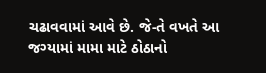ચઢાવવામાં આવે છે. જે-તે વખતે આ જગ્યામાં મામા માટે ઠોઠાનો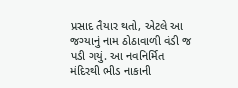પ્રસાદ તૈયાર થતો, એટલે આ જગ્યાનું નામ ઠોઠાવાળી વંડી જ પડી ગયું. આ નવનિર્મિત મંદિરથી ભીડ નાકાની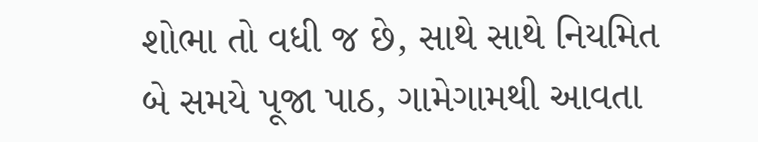શોભા તો વધી જ છે, સાથે સાથે નિયમિત બે સમયે પૂજા પાઠ, ગામેગામથી આવતા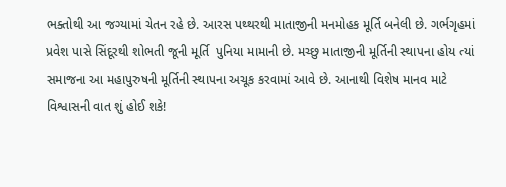ભક્તોથી આ જગ્યામાં ચેતન રહે છે. આરસ પથ્થરથી માતાજીની મનમોહક મૂર્તિ બનેલી છે. ગર્ભગૃહમાં પ્રવેશ પાસે સિંદૂરથી શોભતી જૂની મૂર્તિ  પુનિયા મામાની છે. મચ્છુ માતાજીની મૂર્તિની સ્થાપના હોય ત્યાં સમાજના આ મહાપુરુષની મૂર્તિની સ્થાપના અચૂક કરવામાં આવે છે. આનાથી વિશેષ માનવ માટે વિશ્વાસની વાત શું હોઈ શકે!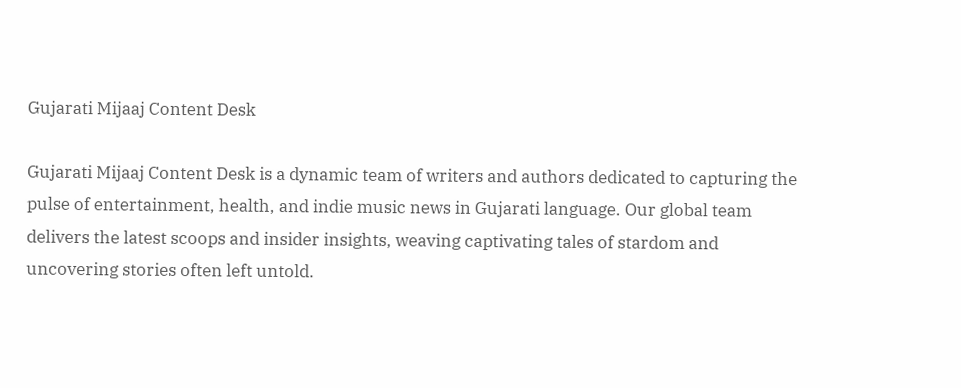Gujarati Mijaaj Content Desk

Gujarati Mijaaj Content Desk is a dynamic team of writers and authors dedicated to capturing the pulse of entertainment, health, and indie music news in Gujarati language. Our global team delivers the latest scoops and insider insights, weaving captivating tales of stardom and uncovering stories often left untold.